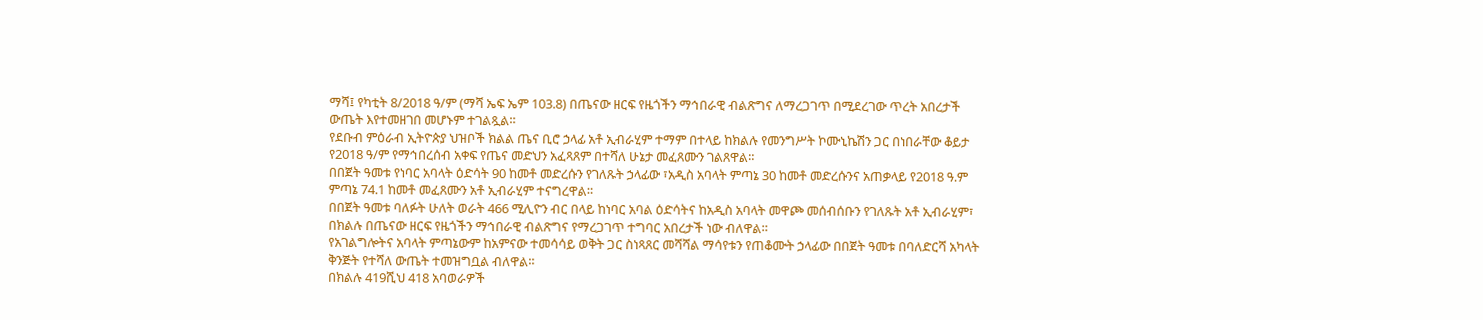ማሻ፤ የካቲት 8/2018 ዓ/ም (ማሻ ኤፍ ኤም 103.8) በጤናው ዘርፍ የዜጎችን ማኅበራዊ ብልጽግና ለማረጋገጥ በሚደረገው ጥረት አበረታች ውጤት እየተመዘገበ መሆኑም ተገልጿል።
የደቡብ ምዕራብ ኢትዮጵያ ህዝቦች ክልል ጤና ቢሮ ኃላፊ አቶ ኢብራሂም ተማም በተላይ ከክልሉ የመንግሥት ኮሙኒኬሽን ጋር በነበራቸው ቆይታ የ2018 ዓ/ም የማኅበረሰብ አቀፍ የጤና መድህን አፈጻጸም በተሻለ ሁኔታ መፈጸሙን ገልጸዋል።
በበጀት ዓመቱ የነባር አባላት ዕድሳት 90 ከመቶ መድረሱን የገለጹት ኃላፊው ፣አዲስ አባላት ምጣኔ 30 ከመቶ መድረሱንና አጠቃላይ የ2018 ዓ.ም ምጣኔ 74.1 ከመቶ መፈጸሙን አቶ ኢብራሂም ተናግረዋል።
በበጀት ዓመቱ ባለፉት ሁለት ወራት 466 ሚሊዮን ብር በላይ ከነባር አባል ዕድሳትና ከአዲስ አባላት መዋጮ መሰብሰቡን የገለጹት አቶ ኢብራሂም፣ በክልሉ በጤናው ዘርፍ የዜጎችን ማኅበራዊ ብልጽግና የማረጋገጥ ተግባር አበረታች ነው ብለዋል።
የአገልግሎትና አባላት ምጣኔውም ከአምናው ተመሳሳይ ወቅት ጋር ስነጻጸር መሻሻል ማሳየቱን የጠቆሙት ኃላፊው በበጀት ዓመቱ በባለድርሻ አካላት ቅንጅት የተሻለ ውጤት ተመዝግቧል ብለዋል።
በክልሉ 419ሺህ 418 አባወራዎች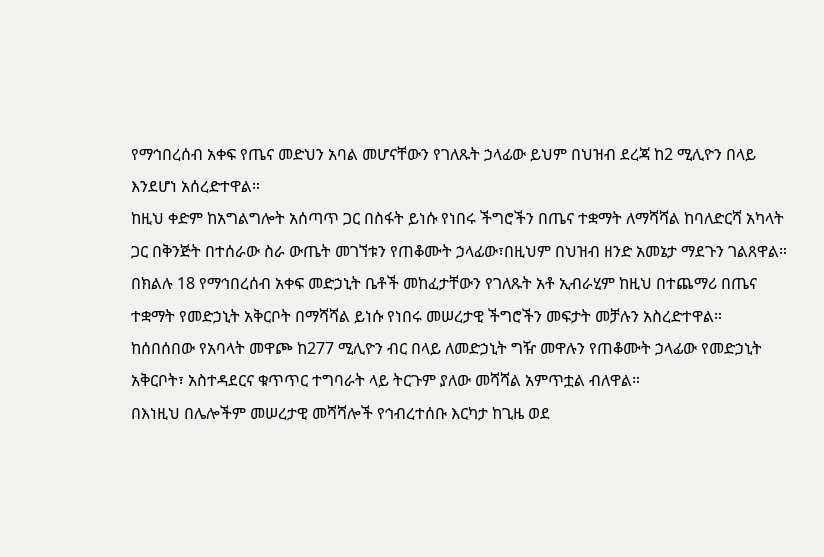የማኅበረሰብ አቀፍ የጤና መድህን አባል መሆናቸውን የገለጹት ኃላፊው ይህም በህዝብ ደረጃ ከ2 ሚሊዮን በላይ እንደሆነ አሰረድተዋል።
ከዚህ ቀድም ከአግልግሎት አሰጣጥ ጋር በስፋት ይነሱ የነበሩ ችግሮችን በጤና ተቋማት ለማሻሻል ከባለድርሻ አካላት ጋር በቅንጅት በተሰራው ስራ ውጤት መገኘቱን የጠቆሙት ኃላፊው፣በዚህም በህዝብ ዘንድ አመኔታ ማደጉን ገልጸዋል።
በክልሉ 18 የማኅበረሰብ አቀፍ መድኃኒት ቤቶች መከፈታቸውን የገለጹት አቶ ኢብራሂም ከዚህ በተጨማሪ በጤና ተቋማት የመድኃኒት አቅርቦት በማሻሻል ይነሱ የነበሩ መሠረታዊ ችግሮችን መፍታት መቻሉን አስረድተዋል።
ከሰበሰበው የአባላት መዋጮ ከ277 ሚሊዮን ብር በላይ ለመድኃኒት ግዥ መዋሉን የጠቆሙት ኃላፊው የመድኃኒት አቅርቦት፣ አስተዳደርና ቁጥጥር ተግባራት ላይ ትርጉም ያለው መሻሻል አምጥቷል ብለዋል።
በእነዚህ በሌሎችም መሠረታዊ መሻሻሎች የኅብረተሰቡ እርካታ ከጊዜ ወደ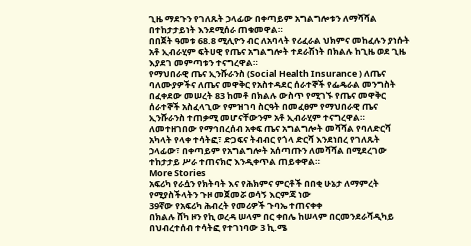ጊዜ ማደጉን የገለጹት ኃላፊው በቀጣይም አግልግሎቱን ለማሻሻል በተከታታይነት እንደሚሰራ ጠቁመዋል።
በበጀት ዓመቱ 68.8 ሚሊዮን ብር ለአባላት የሪፈራል ህክምና መከፈሉን ያነሱት አቶ ኢብራሂም ፍትሀዊ የጤና አግልግሎት ተደራሽነት በክልሉ ከጊዜ ወደ ጊዜ እያደገ መምጣቱን ተናግረዋል።
የማህበራዊ ጤና ኢንሹራንስ (Social Health Insurance ) ለጤና ባለሙያዎችና ለጤና መዋቅር የአስተዳደር ሰራተኞች የፌዴራል መንግስት በፈቀደው መሠረት 83 ከመቶ በክልሉ ውስጥ የሚገኙ የጤና መዋቅር ሰራተኞች አስፈላጊው የምዝገባ ስርዓት በመፈፀም የማህበራዊ ጤና ኢንሹራንስ ተጠቃሚ መሆናቸውንም አቶ ኢብራሂም ተናግረዋል።
ለመተዘገበው የማኅበረሰብ አቀፍ ጤና አግልግሎት መሻሻል የባለድርሻ አካላት የላቀ ተሳትፎ፣ ድጋፍና ትብብር የጎላ ድርሻ እንደነበረ የገለጹት ኃላፊው፣ በቀጣይም የአግልግሎት አሰጣጡን ለመሻሻል በሚደረገው ተከታታይ ሥራ ተጠናክሮ እንዲቀጥል ጠይቀዋል።
More Stories
አፍሪካ የራሷን የክትባት እና የሕክምና ምርቶች በበቂ ሁኔታ ለማምረት የሚያስችላትን ጉዞ መጀመሯ ወሳኝ እርምጃ ነው
39ኛው የአፍሪካ ሕብረት የመሪዎች ጉባኤ ተጠናቀቀ
በክልሉ ሸካ ዞን የኪ ወረዳ ሠላም በር ቀበሌ ከሠላም በርመንደራሻዲካይ በህብረተሰብ ተሳትፎ የተገነባው 3 ኪ.ሜ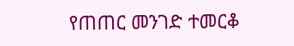የጠጠር መንገድ ተመርቆ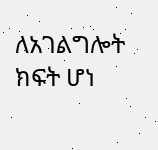ለአገልግሎት ክፍት ሆነ